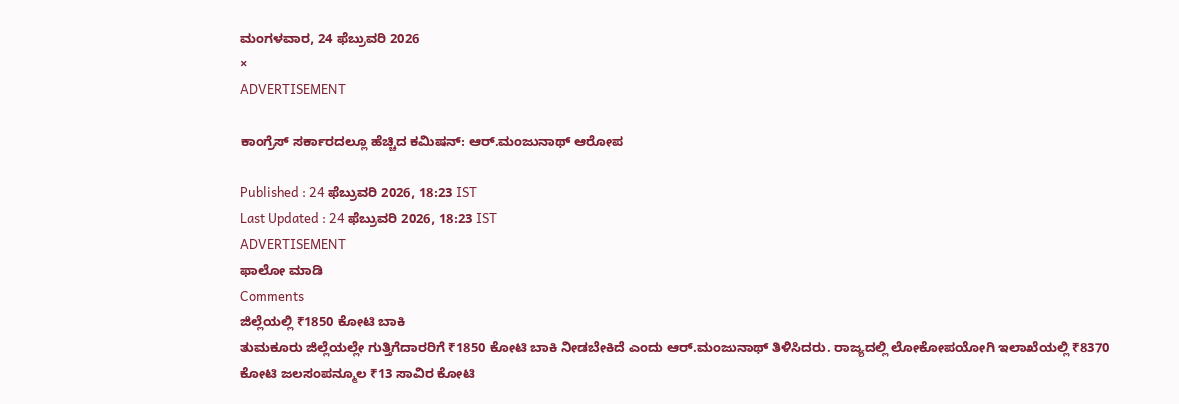ಮಂಗಳವಾರ, 24 ಫೆಬ್ರುವರಿ 2026
×
ADVERTISEMENT

ಕಾಂಗ್ರೆಸ್ ಸರ್ಕಾರದಲ್ಲೂ ಹೆಚ್ಚಿದ ಕಮಿಷನ್: ಆರ್.ಮಂಜುನಾಥ್ ಆರೋಪ

Published : 24 ಫೆಬ್ರುವರಿ 2026, 18:23 IST
Last Updated : 24 ಫೆಬ್ರುವರಿ 2026, 18:23 IST
ADVERTISEMENT
ಫಾಲೋ ಮಾಡಿ
Comments
ಜಿಲ್ಲೆಯಲ್ಲಿ ₹1850 ಕೋಟಿ ಬಾಕಿ
ತುಮಕೂರು ಜಿಲ್ಲೆಯಲ್ಲೇ ಗುತ್ತಿಗೆದಾರರಿಗೆ ₹1850 ಕೋಟಿ ಬಾಕಿ ನೀಡಬೇಕಿದೆ ಎಂದು ಆರ್.ಮಂಜುನಾಥ್ ತಿಳಿಸಿದರು. ರಾಜ್ಯದಲ್ಲಿ ಲೋಕೋಪಯೋಗಿ ಇಲಾಖೆಯಲ್ಲಿ ₹8370 ಕೋಟಿ ಜಲಸಂಪನ್ಮೂಲ ₹13 ಸಾವಿರ ಕೋಟಿ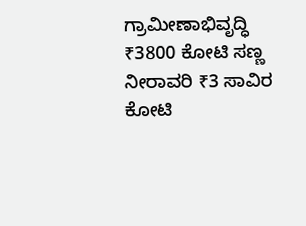ಗ್ರಾಮೀಣಾಭಿವೃದ್ಧಿ ₹3800 ಕೋಟಿ ಸಣ್ಣ ನೀರಾವರಿ ₹3 ಸಾವಿರ ಕೋಟಿ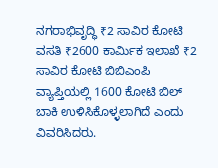ನಗರಾಭಿವೃದ್ಧಿ ₹2 ಸಾವಿರ ಕೋಟಿ ವಸತಿ ₹2600 ಕಾರ್ಮಿಕ ಇಲಾಖೆ ₹2 ಸಾವಿರ ಕೋಟಿ ಬಿಬಿಎಂಪಿ ವ್ಯಾಪ್ತಿಯಲ್ಲಿ 1600 ಕೋಟಿ ಬಿಲ್ ಬಾಕಿ ಉಳಿಸಿಕೊಳ್ಳಲಾಗಿದೆ ಎಂದು ವಿವರಿಸಿದರು.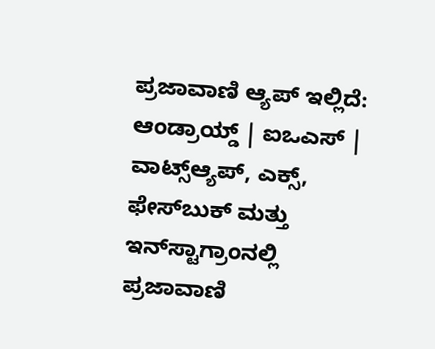ಪ್ರಜಾವಾಣಿ ಆ್ಯಪ್ ಇಲ್ಲಿದೆ: ಆಂಡ್ರಾಯ್ಡ್ | ಐಒಎಸ್ | ವಾಟ್ಸ್ಆ್ಯಪ್, ಎಕ್ಸ್, ಫೇಸ್‌ಬುಕ್ ಮತ್ತು ಇನ್‌ಸ್ಟಾಗ್ರಾಂನಲ್ಲಿ ಪ್ರಜಾವಾಣಿ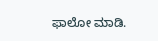ಫಾಲೋ ಮಾಡಿ.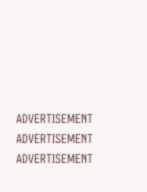ADVERTISEMENT
ADVERTISEMENT
ADVERTISEMENT